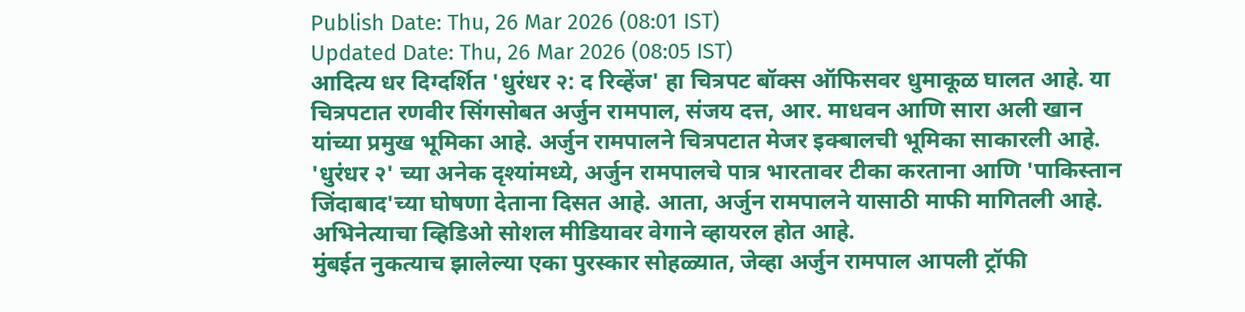Publish Date: Thu, 26 Mar 2026 (08:01 IST)
Updated Date: Thu, 26 Mar 2026 (08:05 IST)
आदित्य धर दिग्दर्शित 'धुरंधर २: द रिव्हेंज' हा चित्रपट बॉक्स ऑफिसवर धुमाकूळ घालत आहे. या चित्रपटात रणवीर सिंगसोबत अर्जुन रामपाल, संजय दत्त, आर. माधवन आणि सारा अली खान यांच्या प्रमुख भूमिका आहे. अर्जुन रामपालने चित्रपटात मेजर इक्बालची भूमिका साकारली आहे.
'धुरंधर २' च्या अनेक दृश्यांमध्ये, अर्जुन रामपालचे पात्र भारतावर टीका करताना आणि 'पाकिस्तान जिंदाबाद'च्या घोषणा देताना दिसत आहे. आता, अर्जुन रामपालने यासाठी माफी मागितली आहे. अभिनेत्याचा व्हिडिओ सोशल मीडियावर वेगाने व्हायरल होत आहे.
मुंबईत नुकत्याच झालेल्या एका पुरस्कार सोहळ्यात, जेव्हा अर्जुन रामपाल आपली ट्रॉफी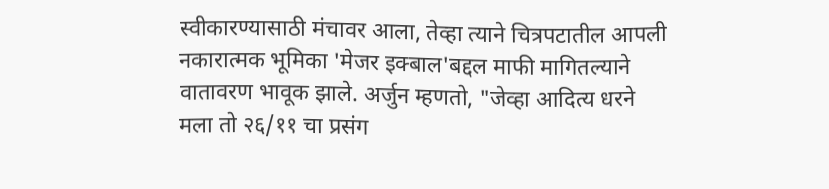स्वीकारण्यासाठी मंचावर आला, तेव्हा त्याने चित्रपटातील आपली नकारात्मक भूमिका 'मेजर इक्बाल'बद्दल माफी मागितल्याने वातावरण भावूक झाले. अर्जुन म्हणतो, "जेव्हा आदित्य धरने मला तो २६/११ चा प्रसंग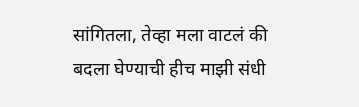सांगितला, तेव्हा मला वाटलं की बदला घेण्याची हीच माझी संधी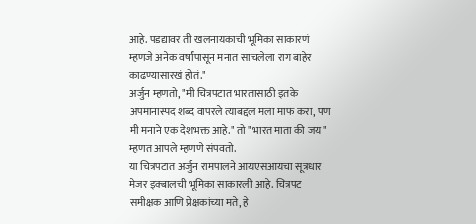आहे. पडद्यावर ती खलनायकाची भूमिका साकारणं म्हणजे अनेक वर्षांपासून मनात साचलेला राग बाहेर काढण्यासारखं होतं."
अर्जुन म्हणतो, "मी चित्रपटात भारतासाठी इतके अपमानास्पद शब्द वापरले त्याबद्दल मला माफ करा, पण मी मनाने एक देशभक्त आहे." तो "भारत माता की जय" म्हणत आपले म्हणणे संपवतो.
या चित्रपटात अर्जुन रामपालने आयएसआयचा सूत्रधार मेजर इक्बालची भूमिका साकारली आहे. चित्रपट समीक्षक आणि प्रेक्षकांच्या मते, हे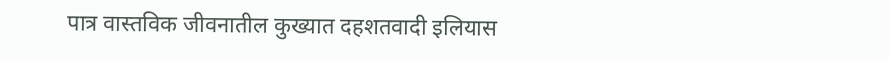पात्र वास्तविक जीवनातील कुख्यात दहशतवादी इलियास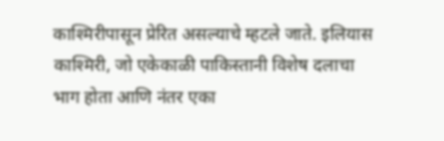काश्मिरीपासून प्रेरित असल्याचे म्हटले जाते. इलियास काश्मिरी, जो एकेकाळी पाकिस्तानी विशेष दलाचा भाग होता आणि नंतर एका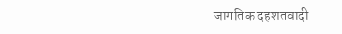जागतिक दहशतवादी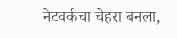नेटवर्कचा चेहरा बनला,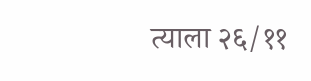त्याला २६/११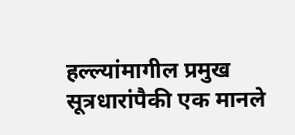हल्ल्यांमागील प्रमुख सूत्रधारांपैकी एक मानले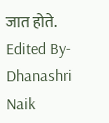जात होते.
Edited By- Dhanashri Naik